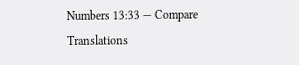Numbers 13:33 — Compare Translations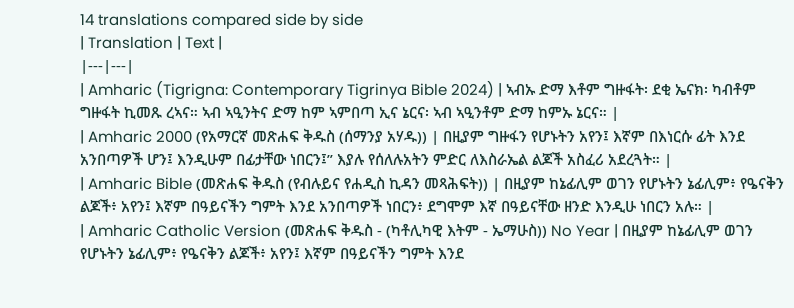14 translations compared side by side
| Translation | Text |
|---|---|
| Amharic (Tigrigna: Contemporary Tigrinya Bible 2024) | ኣብኡ ድማ እቶም ግዙፋት፡ ደቂ ኤናክ፡ ካብቶም ግዙፋት ኪመጹ ረኣና። ኣብ ኣዒንትና ድማ ከም ኣምበጣ ኢና ኔርና፡ ኣብ ኣዒንቶም ድማ ከምኡ ኔርና። |
| Amharic 2000 (የአማርኛ መጽሐፍ ቅዱስ (ሰማንያ አሃዱ)) | በዚያም ግዙፋን የሆኑትን አየን፤ እኛም በእነርሱ ፊት እንደ አንበጣዎች ሆን፤ እንዲሁም በፊታቸው ነበርን፤” እያሉ የሰለሉአትን ምድር ለእስራኤል ልጆች አስፈሪ አደረጓት። |
| Amharic Bible (መጽሐፍ ቅዱስ (የብሉይና የሐዲስ ኪዳን መጻሕፍት)) | በዚያም ከኔፊሊም ወገን የሆኑትን ኔፊሊም፥ የዔናቅን ልጆች፥ አየን፤ እኛም በዓይናችን ግምት እንደ አንበጣዎች ነበርን፥ ደግሞም እኛ በዓይናቸው ዘንድ እንዲሁ ነበርን አሉ። |
| Amharic Catholic Version (መጽሐፍ ቅዱስ - (ካቶሊካዊ እትም - ኤማሁስ)) No Year | በዚያም ከኔፊሊም ወገን የሆኑትን ኔፊሊም፥ የዔናቅን ልጆች፥ አየን፤ እኛም በዓይናችን ግምት እንደ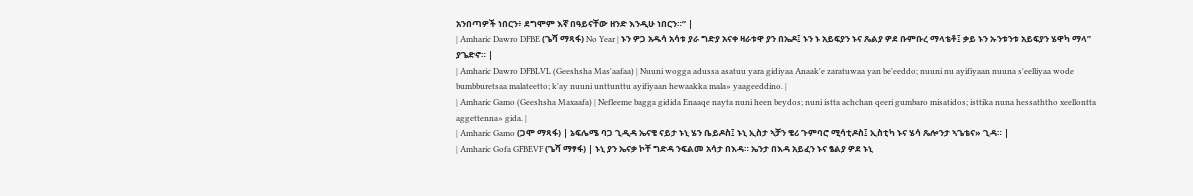አንበጣዎች ነበርን፥ ደግሞም እኛ በዓይናቸው ዘንድ እንዲሁ ነበርን።” |
| Amharic Dawro DFBE (ጌሻ ማጻፋ) No Year | ኑን ዎጋ አዱሳ አሳቱ ያራ ግድያ አናቀ ዛራቱዋ ያን በኤዶ፤ ኑን ኑ አይፍያን ኑና ጼልያ ዎደ ቡምቡረ ማላቴቶ፤ ቃይ ኑን ኡንቱንቱ አይፍያን ሄዋካ ማላ” ያጌድኖ። |
| Amharic Dawro DFBLVL (Geeshsha Mas'aafaa) | Nuuni wogga adussa asatuu yara gidiyaa Anaak'e zaratuwaa yan be'eeddo; nuuni nu ayifiyaan nuuna s'eelliyaa wode bumbburetsaa malateetto; k'ay nuuni unttunttu ayifiyaan hewaakka mala» yaageeddino. |
| Amharic Gamo (Geeshsha Maxaafa) | Nefleeme bagga gidida Enaaqe nayta nuni heen beydos; nuni istta achchan qeeri gumbaro misatidos; isttika nuna hessaththo xeellontta aggettenna» gida. |
| Amharic Gamo (ጋሞ ማጻፋ) | ኔፍሌሜ ባጋ ጊዲዳ ኤናቄ ናይታ ኑኒ ሄን ቤይዶስ፤ ኑኒ ኢስታ ኣቻን ቄሪ ጉምባሮ ሚሳቲዶስ፤ ኢስቲካ ኑና ሄሳ ጼሎንታ ኣጌቴና» ጊዳ። |
| Amharic Gofa GFBEVF (ጌሻ ማፃፋ) | ኑኒ ያን ኤናቃ ኮቸ ግድዳ ንፍልመ አሳታ በእዳ። ኤንታ በእዳ አይፈን ኑና ፄልያ ዎደ ኑኒ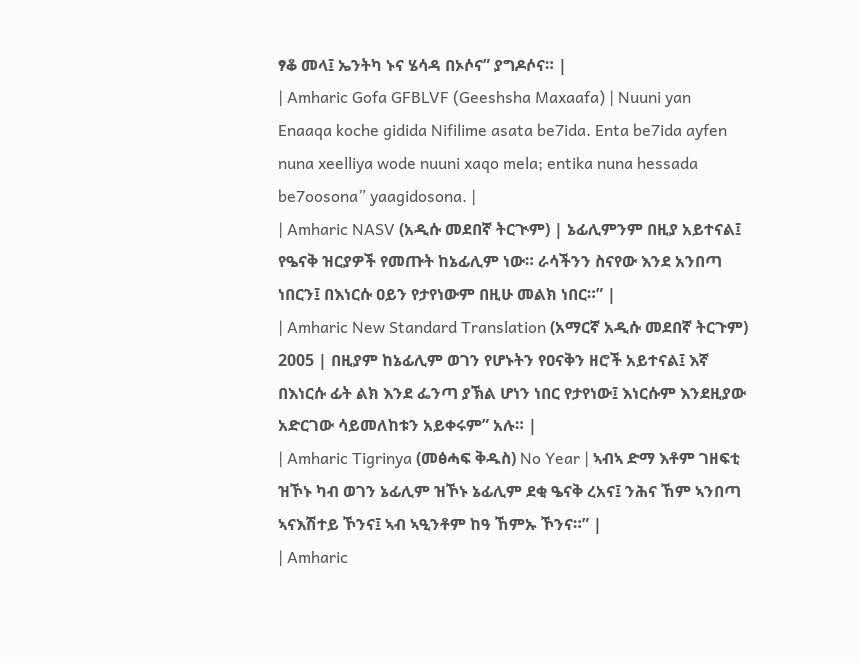ፃቆ መላ፤ ኤንትካ ኑና ሄሳዳ በኦሶና” ያግዶሶና። |
| Amharic Gofa GFBLVF (Geeshsha Maxaafa) | Nuuni yan Enaaqa koche gidida Nifilime asata be7ida. Enta be7ida ayfen nuna xeelliya wode nuuni xaqo mela; entika nuna hessada be7oosona” yaagidosona. |
| Amharic NASV (አዲሱ መደበኛ ትርጒም) | ኔፊሊምንም በዚያ አይተናል፤ የዔናቅ ዝርያዎች የመጡት ከኔፊሊም ነው። ራሳችንን ስናየው እንደ አንበጣ ነበርን፤ በእነርሱ ዐይን የታየነውም በዚሁ መልክ ነበር።” |
| Amharic New Standard Translation (አማርኛ አዲሱ መደበኛ ትርጉም) 2005 | በዚያም ከኔፊሊም ወገን የሆኑትን የዐናቅን ዘሮች አይተናል፤ እኛ በእነርሱ ፊት ልክ እንደ ፌንጣ ያኽል ሆነን ነበር የታየነው፤ እነርሱም እንደዚያው አድርገው ሳይመለከቱን አይቀሩም” አሉ። |
| Amharic Tigrinya (መፅሓፍ ቅዱስ) No Year | ኣብኣ ድማ እቶም ገዘፍቲ ዝኾኑ ካብ ወገን ኔፊሊም ዝኾኑ ኔፊሊም ደቂ ዔናቅ ረአና፤ ንሕና ኸም ኣንበጣ ኣናእሽተይ ኾንና፤ ኣብ ኣዒንቶም ከዓ ኸምኡ ኾንና።” |
| Amharic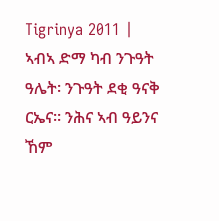Tigrinya 2011 | ኣብኣ ድማ ካብ ንጉዓት ዓሌት፡ ንጉዓት ደቂ ዓናቅ ርኤና። ንሕና ኣብ ዓይንና ኸም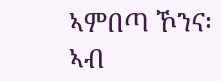ኣምበጣ ኾንና፡ ኣብ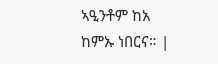ኣዒንቶም ከአ ከምኡ ነበርና። |